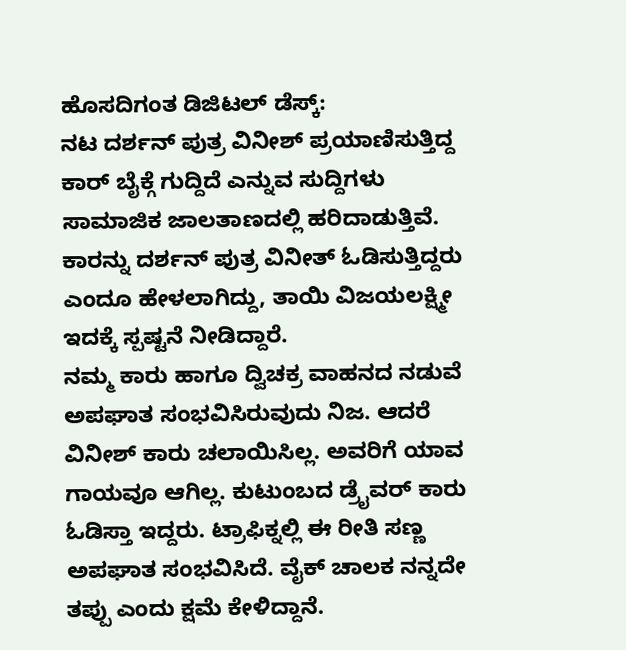ಹೊಸದಿಗಂತ ಡಿಜಿಟಲ್ ಡೆಸ್ಕ್:
ನಟ ದರ್ಶನ್ ಪುತ್ರ ವಿನೀಶ್ ಪ್ರಯಾಣಿಸುತ್ತಿದ್ದ ಕಾರ್ ಬೈಕ್ಗೆ ಗುದ್ದಿದೆ ಎನ್ನುವ ಸುದ್ದಿಗಳು ಸಾಮಾಜಿಕ ಜಾಲತಾಣದಲ್ಲಿ ಹರಿದಾಡುತ್ತಿವೆ. ಕಾರನ್ನು ದರ್ಶನ್ ಪುತ್ರ ವಿನೀತ್ ಓಡಿಸುತ್ತಿದ್ದರು ಎಂದೂ ಹೇಳಲಾಗಿದ್ದು, ತಾಯಿ ವಿಜಯಲಕ್ಷ್ಮೀ ಇದಕ್ಕೆ ಸ್ಪಷ್ಟನೆ ನೀಡಿದ್ದಾರೆ.
ನಮ್ಮ ಕಾರು ಹಾಗೂ ದ್ವಿಚಕ್ರ ವಾಹನದ ನಡುವೆ ಅಪಘಾತ ಸಂಭವಿಸಿರುವುದು ನಿಜ. ಆದರೆ ವಿನೀಶ್ ಕಾರು ಚಲಾಯಿಸಿಲ್ಲ. ಅವರಿಗೆ ಯಾವ ಗಾಯವೂ ಆಗಿಲ್ಲ. ಕುಟುಂಬದ ಡ್ರೈವರ್ ಕಾರು ಓಡಿಸ್ತಾ ಇದ್ದರು. ಟ್ರಾಫಿಕ್ನಲ್ಲಿ ಈ ರೀತಿ ಸಣ್ಣ ಅಪಘಾತ ಸಂಭವಿಸಿದೆ. ವೈಕ್ ಚಾಲಕ ನನ್ನದೇ ತಪ್ಪು ಎಂದು ಕ್ಷಮೆ ಕೇಳಿದ್ದಾನೆ.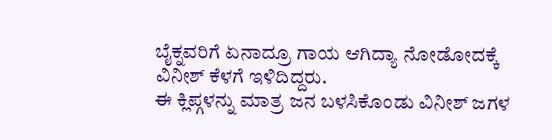ಬೈಕ್ನವರಿಗೆ ಏನಾದ್ರೂ ಗಾಯ ಆಗಿದ್ಯಾ ನೋಡೋದಕ್ಕೆ ವಿನೀಶ್ ಕೆಳಗೆ ಇಳಿದಿದ್ದರು.
ಈ ಕ್ಲಿಪ್ಗಳನ್ನು ಮಾತ್ರ ಜನ ಬಳಸಿಕೊಂಡು ವಿನೀಶ್ ಜಗಳ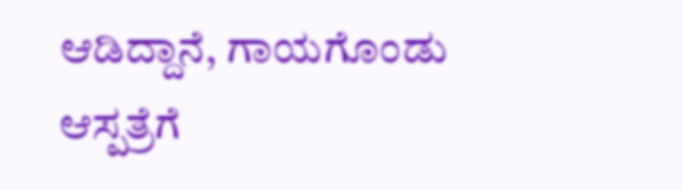ಆಡಿದ್ದಾನೆ, ಗಾಯಗೊಂಡು ಆಸ್ಪತ್ರೆಗೆ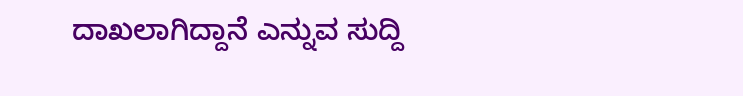ದಾಖಲಾಗಿದ್ದಾನೆ ಎನ್ನುವ ಸುದ್ದಿ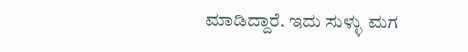ಮಾಡಿದ್ದಾರೆ. ಇದು ಸುಳ್ಳು ಮಗ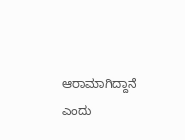ಆರಾಮಾಗಿದ್ದಾನೆ ಎಂದು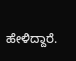ಹೇಳಿದ್ದಾರೆ.